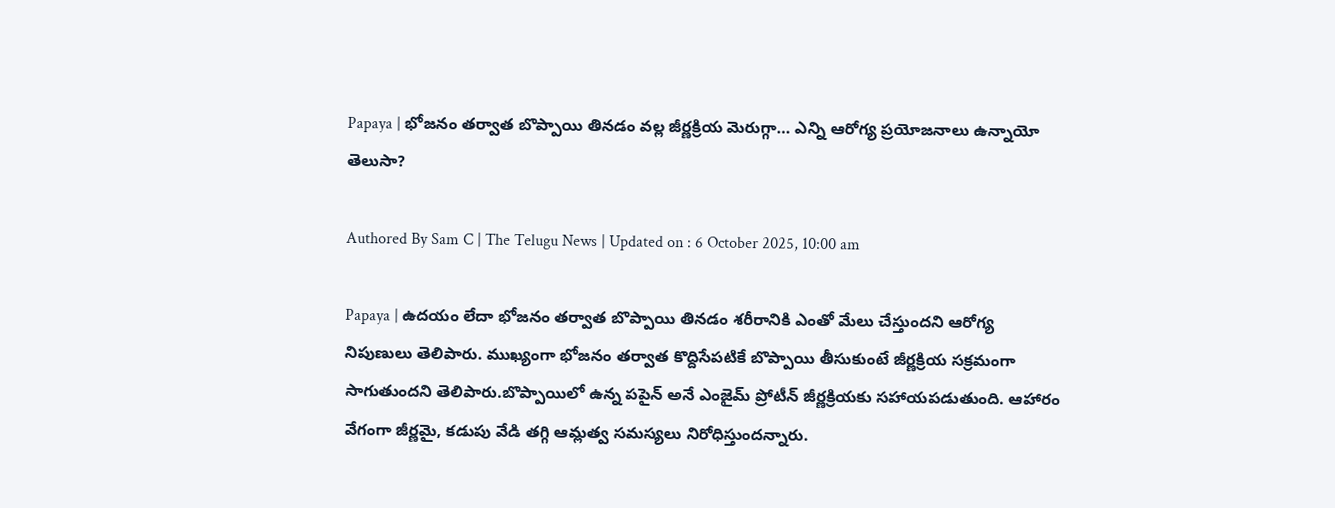Papaya | భోజనం తర్వాత బొప్పాయి తినడం వల్ల జీర్ణక్రియ మెరుగ్గా… ఎన్ని ఆరోగ్య ప్రయోజనాలు ఉన్నాయో తెలుసా?

Authored By Sam C | The Telugu News | Updated on : 6 October 2025, 10:00 am

Papaya | ఉదయం లేదా భోజనం తర్వాత బొప్పాయి తినడం శరీరానికి ఎంతో మేలు చేస్తుందని ఆరోగ్య నిపుణులు తెలిపారు. ముఖ్యంగా భోజనం తర్వాత కొద్దిసేపటికే బొప్పాయి తీసుకుంటే జీర్ణక్రియ సక్రమంగా సాగుతుందని తెలిపారు.బొప్పాయిలో ఉన్న పపైన్ అనే ఎంజైమ్ ప్రోటీన్ జీర్ణక్రియకు సహాయపడుతుంది. ఆహారం వేగంగా జీర్ణమై, కడుపు వేడి తగ్గి ఆమ్లత్వ సమస్యలు నిరోధిస్తుందన్నారు.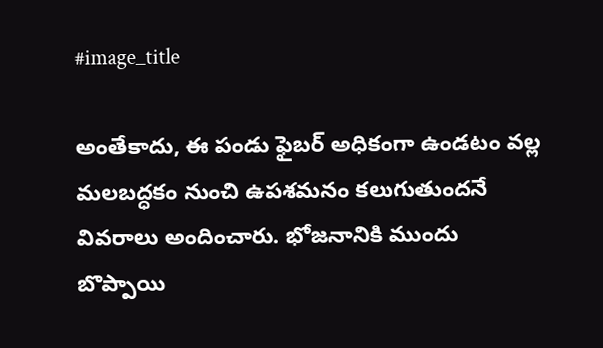#image_title

అంతేకాదు, ఈ పండు ఫైబర్ అధికంగా ఉండటం వల్ల మలబద్ధకం నుంచి ఉపశమనం కలుగుతుందనే వివరాలు అందించారు. భోజనానికి ముందు బొప్పాయి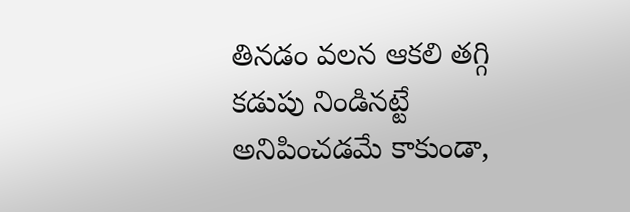తినడం వలన ఆకలి తగ్గి కడుపు నిండినట్టే అనిపించడమే కాకుండా,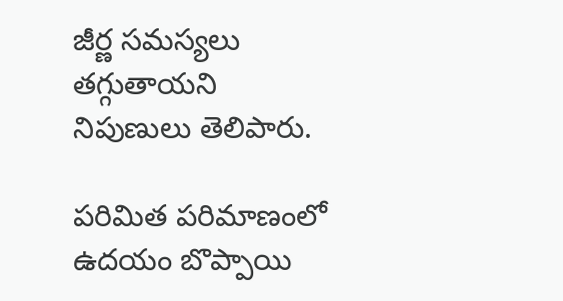జీర్ణ సమస్యలు తగ్గుతాయని నిపుణులు తెలిపారు.

పరిమిత పరిమాణంలో ఉదయం బొప్పాయి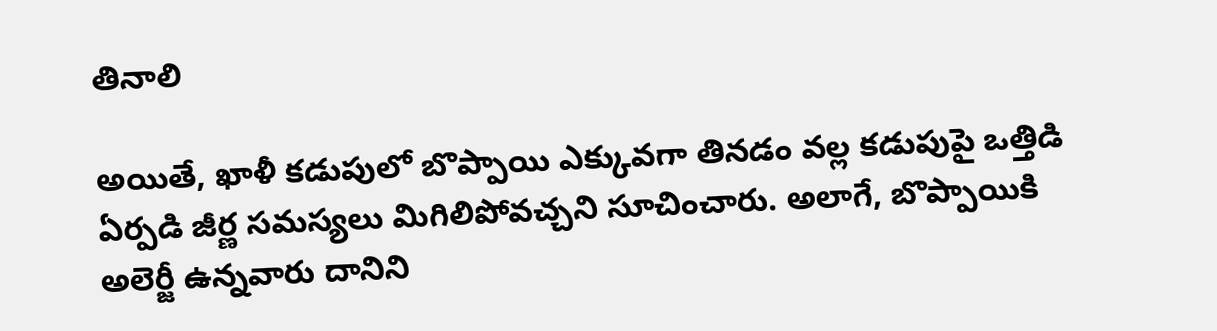తినాలి

అయితే, ఖాళీ కడుపులో బొప్పాయి ఎక్కువగా తినడం వల్ల కడుపుపై ఒత్తిడి ఏర్పడి జీర్ణ సమస్యలు మిగిలిపోవచ్చని సూచించారు. అలాగే, బొప్పాయికి అలెర్జీ ఉన్నవారు దానిని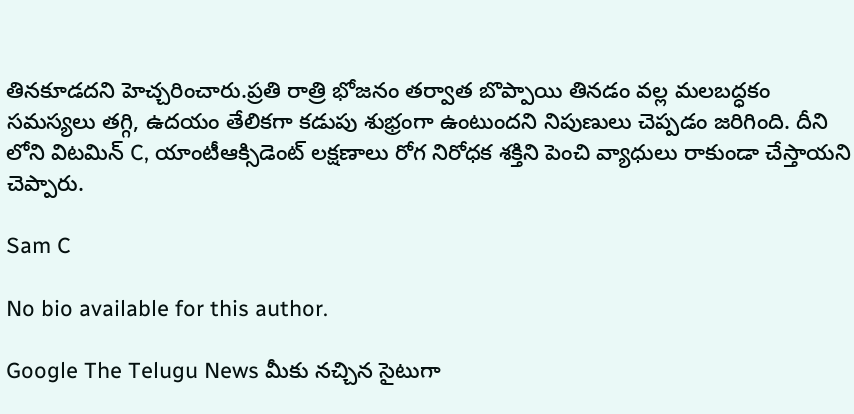తినకూడదని హెచ్చరించారు.ప్రతి రాత్రి భోజనం తర్వాత బొప్పాయి తినడం వల్ల మలబద్ధకం సమస్యలు తగ్గి, ఉదయం తేలికగా కడుపు శుభ్రంగా ఉంటుందని నిపుణులు చెప్పడం జరిగింది. దీని లోని విటమిన్ C, యాంటీఆక్సిడెంట్ లక్షణాలు రోగ నిరోధక శక్తిని పెంచి వ్యాధులు రాకుండా చేస్తాయని చెప్పారు.

Sam C

No bio available for this author.

Google The Telugu News మీకు నచ్చిన సైటుగా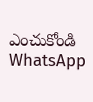ఎంచుకోండి
WhatsApp